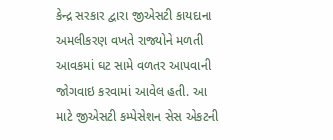કેન્દ્ર સરકાર દ્વારા જીએસટી કાયદાના અમલીકરણ વખતે રાજ્યોને મળતી આવકમાં ઘટ સામે વળતર આપવાની જોગવાઇ કરવામાં આવેલ હતી. આ માટે જીએસટી કમ્પેસેશન સેસ એકટની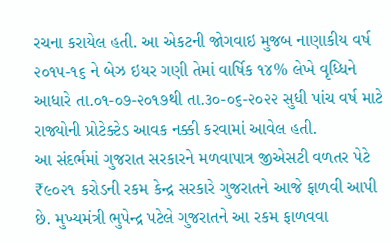રચના કરાયેલ હતી. આ એકટની જોગવાઇ મુજબ નાણાકીય વર્ષ ૨૦૧૫-૧૬ ને બેઝ ઇયર ગણી તેમાં વાર્ષિક ૧૪% લેખે વૃધ્ધિને આધારે તા.૦૧-૦૭-૨૦૧૭થી તા.૩૦-૦૬-૨૦૨૨ સુધી પાંચ વર્ષ માટે રાજ્યોની પ્રોટેક્ટેડ આવક નક્કી કરવામાં આવેલ હતી.
આ સંદર્ભમાં ગુજરાત સરકારને મળવાપાત્ર જીએસટી વળતર પેટે ₹૯૦૨૧ કરોડની રકમ કેન્દ્ર સરકારે ગુજરાતને આજે ફાળવી આપી છે. મુખ્યમંત્રી ભુપેન્દ્ર પટેલે ગુજરાતને આ રકમ ફાળવવા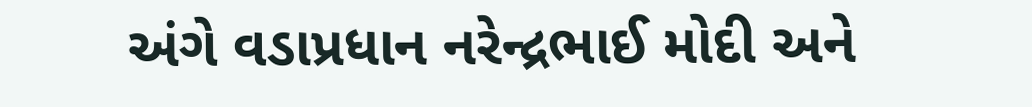અંગે વડાપ્રધાન નરેન્દ્રભાઈ મોદી અને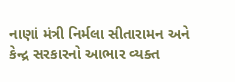નાણાં મંત્રી નિર્મલા સીતારામન અને કેન્દ્ર સરકારનો આભાર વ્યક્ત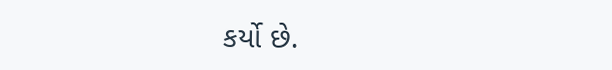કર્યો છે.